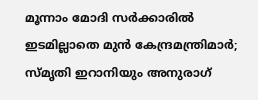മൂന്നാം മോദി സർക്കാരിൽ ഇടമില്ലാതെ മുൻ കേന്ദ്രമന്ത്രിമാർ; സ്മൃതി ഇറാനിയും അനുരാഗ്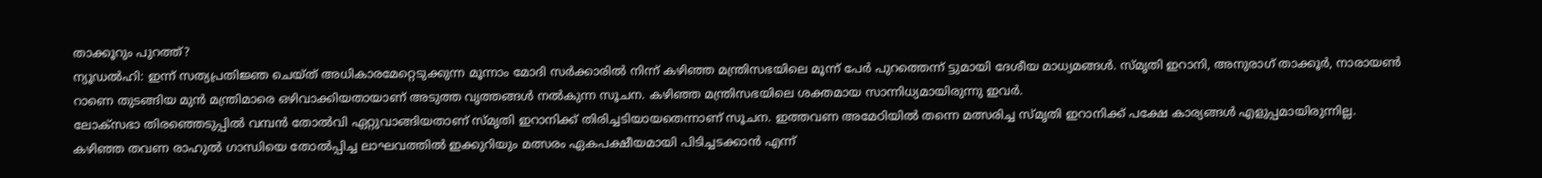താക്കൂറും പുറത്ത്?
ന്യൂഡൽഹി: ഇന്ന് സത്യപ്രതിജ്ഞ ചെയ്ത് അധികാരമേറ്റെടുക്കുന്ന മൂന്നാം മോദി സർക്കാരിൽ നിന്ന് കഴിഞ്ഞ മന്ത്രിസഭയിലെ മൂന്ന് പേർ പുറത്തെന്ന് ട്ടുമായി ദേശീയ മാധ്യമങ്ങൾ. സ്മൃതി ഇറാനി, അനുരാഗ് താക്കൂർ, നാരായൺ റാണെ തുടങ്ങിയ മുൻ മന്ത്രിമാരെ ഒഴിവാക്കിയതായാണ് അടുത്ത വൃത്തങ്ങൾ നൽകുന്ന സൂചന. കഴിഞ്ഞ മന്ത്രിസഭയിലെ ശക്തമായ സാന്നിധ്യമായിരുന്നു ഇവർ.
ലോക്സഭാ തിരഞ്ഞെടുപ്പിൽ വമ്പൻ തോൽവി ഏറ്റുവാങ്ങിയതാണ് സ്മൃതി ഇറാനിക്ക് തിരിച്ചടിയായതെന്നാണ് സൂചന. ഇത്തവണ അമേഠിയിൽ തന്നെ മത്സരിച്ച സ്മൃതി ഇറാനിക്ക് പക്ഷേ കാര്യങ്ങൾ എളുപ്പമായിരുന്നില്ല. കഴിഞ്ഞ തവണ രാഹുൽ ഗാന്ധിയെ തോൽപ്പിച്ച ലാഘവത്തിൽ ഇക്കുറിയും മത്സരം ഏകപക്ഷീയമായി പിടിച്ചടക്കാൻ എന്ന്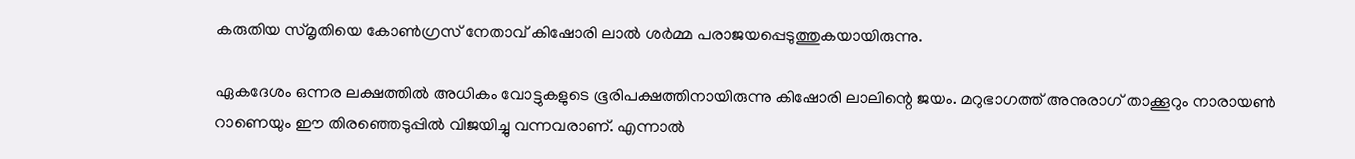കരുതിയ സ്മൃതിയെ കോൺഗ്രസ് നേതാവ് കിഷോരി ലാൽ ശർമ്മ പരാജയപ്പെടുത്തുകയായിരുന്നു.

ഏകദേശം ഒന്നര ലക്ഷത്തിൽ അധികം വോട്ടുകളുടെ ഭൂരിപക്ഷത്തിനായിരുന്നു കിഷോരി ലാലിന്റെ ജയം. മറുഭാഗത്ത് അനുരാഗ് താക്കൂറും നാരായൺ റാണെയും ഈ തിരഞ്ഞെടുപ്പിൽ വിജയിച്ചു വന്നവരാണ്. എന്നാൽ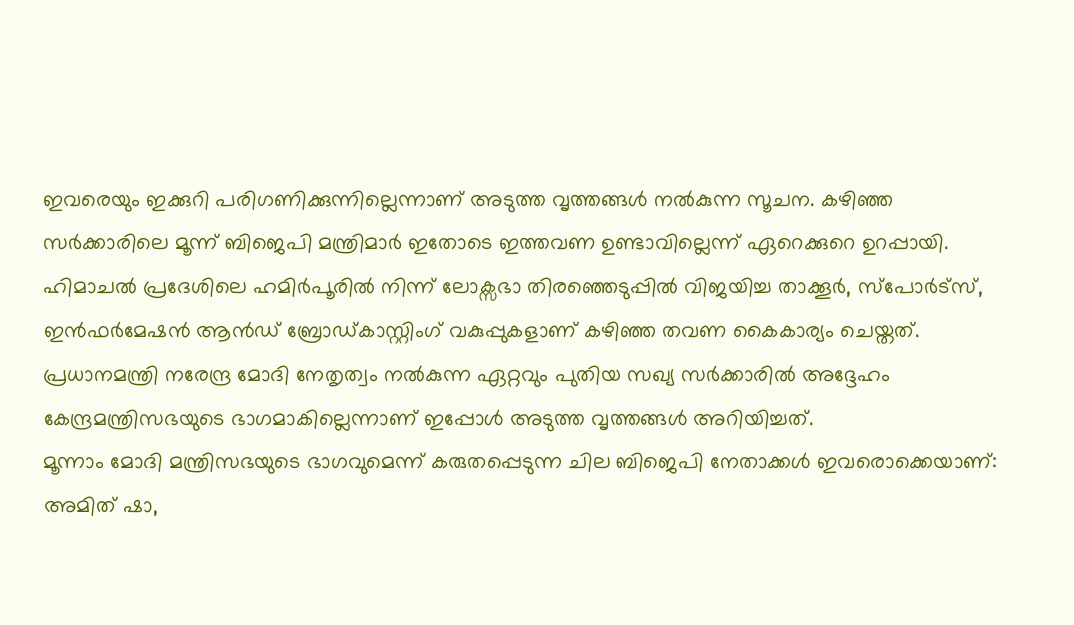ഇവരെയും ഇക്കുറി പരിഗണിക്കുന്നില്ലെന്നാണ് അടുത്ത വൃത്തങ്ങൾ നൽകുന്ന സൂചന. കഴിഞ്ഞ സർക്കാരിലെ മൂന്ന് ബിജെപി മന്ത്രിമാർ ഇതോടെ ഇത്തവണ ഉണ്ടാവില്ലെന്ന് ഏറെക്കുറെ ഉറപ്പായി.
ഹിമാചൽ പ്രദേശിലെ ഹമിർപൂരിൽ നിന്ന് ലോക്സഭാ തിരഞ്ഞെടുപ്പിൽ വിജയിച്ച താക്കൂർ, സ്പോർട്സ്, ഇൻഫർമേഷൻ ആൻഡ് ബ്രോഡ്കാസ്റ്റിംഗ് വകുപ്പുകളാണ് കഴിഞ്ഞ തവണ കൈകാര്യം ചെയ്തത്. പ്രധാനമന്ത്രി നരേന്ദ്ര മോദി നേതൃത്വം നൽകുന്ന ഏറ്റവും പുതിയ സഖ്യ സർക്കാരിൽ അദ്ദേഹം കേന്ദ്രമന്ത്രിസഭയുടെ ഭാഗമാകില്ലെന്നാണ് ഇപ്പോൾ അടുത്ത വൃത്തങ്ങൾ അറിയിച്ചത്.
മൂന്നാം മോദി മന്ത്രിസഭയുടെ ഭാഗവുമെന്ന് കരുതപ്പെടുന്ന ചില ബിജെപി നേതാക്കൾ ഇവരൊക്കെയാണ്: അമിത് ഷാ,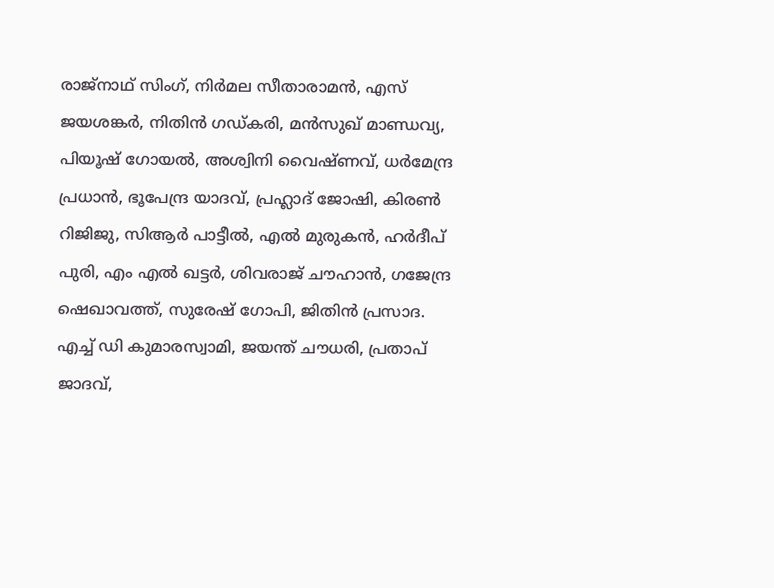രാജ്നാഥ് സിംഗ്, നിർമല സീതാരാമൻ, എസ് ജയശങ്കർ, നിതിൻ ഗഡ്കരി, മൻസുഖ് മാണ്ഡവ്യ, പിയൂഷ് ഗോയൽ, അശ്വിനി വൈഷ്ണവ്, ധർമേന്ദ്ര പ്രധാൻ, ഭൂപേന്ദ്ര യാദവ്, പ്രഹ്ലാദ് ജോഷി, കിരൺ റിജിജു, സിആർ പാട്ടീൽ, എൽ മുരുകൻ, ഹർദീപ് പുരി, എം എൽ ഖട്ടർ, ശിവരാജ് ചൗഹാൻ, ഗജേന്ദ്ര ഷെഖാവത്ത്, സുരേഷ് ഗോപി, ജിതിൻ പ്രസാദ.
എച്ച് ഡി കുമാരസ്വാമി, ജയന്ത് ചൗധരി, പ്രതാപ് ജാദവ്,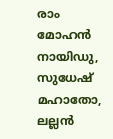രാം മോഹൻ നായിഡു, സുധേഷ് മഹാതോ, ലല്ലൻ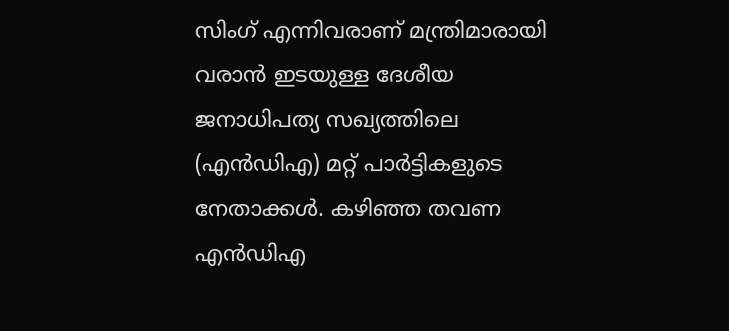സിംഗ് എന്നിവരാണ് മന്ത്രിമാരായി വരാൻ ഇടയുള്ള ദേശീയ ജനാധിപത്യ സഖ്യത്തിലെ (എൻഡിഎ) മറ്റ് പാർട്ടികളുടെ നേതാക്കൾ. കഴിഞ്ഞ തവണ എൻഡിഎ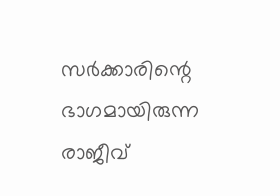സർക്കാരിന്റെ ഭാഗമായിരുന്ന രാജീവ്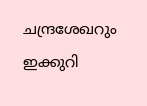ചന്ദ്രശേഖറും ഇക്കുറി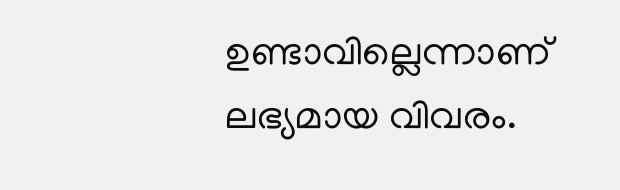ഉണ്ടാവില്ലെന്നാണ് ലഭ്യമായ വിവരം.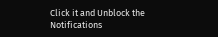Click it and Unblock the Notifications